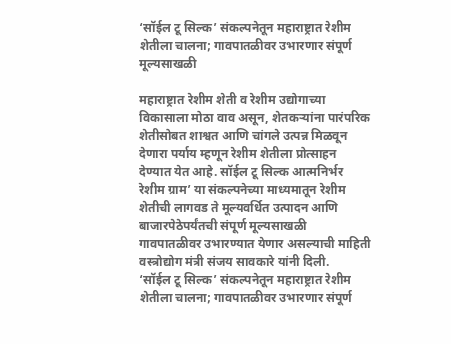‘सॉईल टू सिल्क’ संकल्पनेतून महाराष्ट्रात रेशीम शेतीला चालना; गावपातळीवर उभारणार संपूर्ण मूल्यसाखळी

महाराष्ट्रात रेशीम शेती व रेशीम उद्योगाच्या विकासाला मोठा वाव असून, शेतकऱ्यांना पारंपरिक शेतीसोबत शाश्वत आणि चांगले उत्पन्न मिळवून देणारा पर्याय म्हणून रेशीम शेतीला प्रोत्साहन देण्यात येत आहे. सॉईल टू सिल्क आत्मनिर्भर रेशीम ग्राम’ या संकल्पनेच्या माध्यमातून रेशीम शेतीची लागवड ते मूल्यवर्धित उत्पादन आणि बाजारपेठेपर्यंतची संपूर्ण मूल्यसाखळी गावपातळीवर उभारण्यात येणार असल्याची माहिती वस्त्रोद्योग मंत्री संजय सावकारे यांनी दिली.
‘सॉईल टू सिल्क’ संकल्पनेतून महाराष्ट्रात रेशीम शेतीला चालना; गावपातळीवर उभारणार संपूर्ण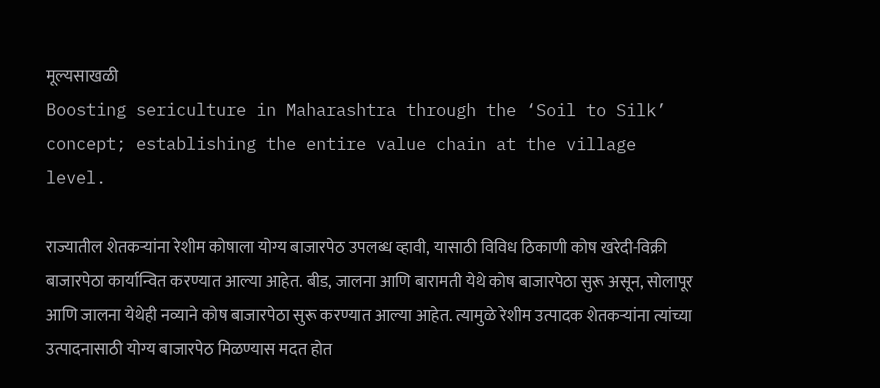मूल्यसाखळी
Boosting sericulture in Maharashtra through the ‘Soil to Silk’ concept; establishing the entire value chain at the village level.

राज्यातील शेतकऱ्यांना रेशीम कोषाला योग्य बाजारपेठ उपलब्ध व्हावी, यासाठी विविध ठिकाणी कोष खरेदी-विक्री बाजारपेठा कार्यान्वित करण्यात आल्या आहेत. बीड, जालना आणि बारामती येथे कोष बाजारपेठा सुरू असून, सोलापूर आणि जालना येथेही नव्याने कोष बाजारपेठा सुरू करण्यात आल्या आहेत. त्यामुळे रेशीम उत्पादक शेतकऱ्यांना त्यांच्या उत्पादनासाठी योग्य बाजारपेठ मिळण्यास मदत होत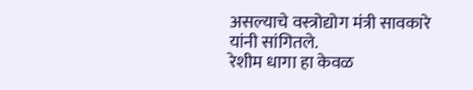असल्याचे वस्त्रोद्योग मंत्री सावकारे यांनी सांगितले.
रेशीम धागा हा केवळ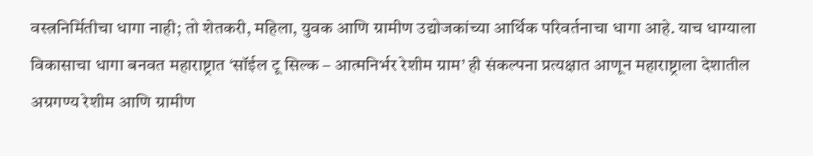वस्त्रनिर्मितीचा धागा नाही; तो शेतकरी, महिला, युवक आणि ग्रामीण उद्योजकांच्या आर्थिक परिवर्तनाचा धागा आहे. याच धाग्याला विकासाचा धागा बनवत महाराष्ट्रात ‘सॉईल टू सिल्क – आत्मनिर्भर रेशीम ग्राम’ ही संकल्पना प्रत्यक्षात आणून महाराष्ट्राला देशातील अग्रगण्य रेशीम आणि ग्रामीण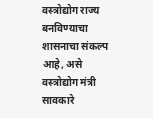वस्त्रोद्योग राज्य बनविण्याचा शासनाचा संकल्प आहे, असे वस्त्रोद्योग मंत्री सावकारे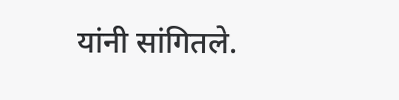यांनी सांगितले.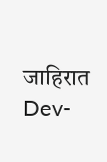जाहिरात
Dev-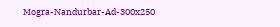Mogra-Nandurbar-Ad-300x250